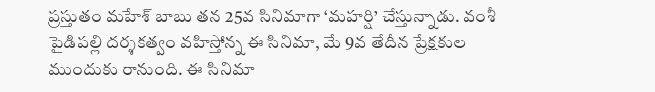ప్రస్తుతం మహేశ్ బాబు తన 25వ సినిమాగా ‘మహర్షి’ చేస్తున్నాడు. వంశీ పైడిపల్లి దర్శకత్వం వహిస్తోన్న ఈ సినిమా, మే 9వ తేదీన ప్రేక్షకుల ముందుకు రానుంది. ఈ సినిమా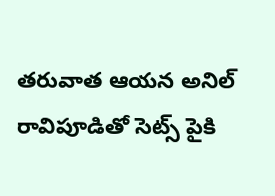తరువాత ఆయన అనిల్ రావిపూడితో సెట్స్ పైకి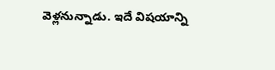వెళ్లనున్నాడు. ఇదే విషయాన్ని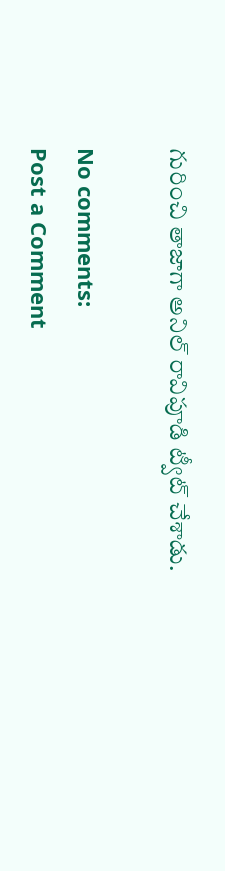గురించి తాజాగా అనిల్ రావిపూడి ట్వీట్ చేశాడు.

No comments:
Post a Comment